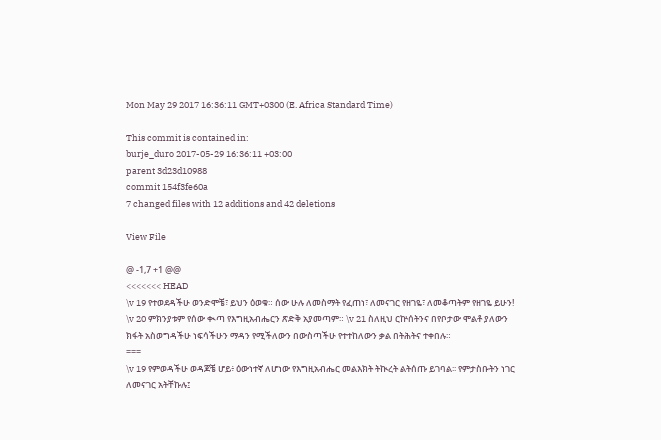Mon May 29 2017 16:36:11 GMT+0300 (E. Africa Standard Time)

This commit is contained in:
burje_duro 2017-05-29 16:36:11 +03:00
parent 3d23d10988
commit 154f3fe60a
7 changed files with 12 additions and 42 deletions

View File

@ -1,7 +1 @@
<<<<<<< HEAD
\v 19 የተወደዳችሁ ወንድሞቼ፣ ይህን ዕወቁ። ሰው ሁሉ ለመስማት የፈጠነ፣ ለመናገር የዘገዬ፣ ለመቆጣትም የዘገዬ ይሁን! \v 20 ምክንያቱም የሰው ቊጣ የእግዚአብሔርን ጽድቅ አያመጣም። \v 21 ስለዚህ ርኵሰትንና በየቦታው ሞልቶ ያለውን ክፋት አስወግዳችሁ ነፍሳችሁን ማዳን የሚችለውን በውስጣችሁ የተተከለውን ቃል በትሕትና ተቀበሉ።
===
\v 19 የምወዳችሁ ወዳጆቼ ሆይ፥ ዕውነተኛ ለሆነው የእግዚአብሔር መልእክት ትኲረት ልትሰጡ ይገባል፡፡ የምታስቡትን ነገር ለመናገር አትቸኩሉ፤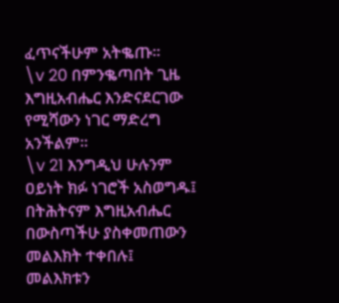ፈጥናችሁም አትቈጡ፡፡
\v 20 በምንቈጣበት ጊዜ እግዚአብሔር እንድናደርገው የሚሻውን ነገር ማድረግ አንችልም፡፡
\v 21 እንግዲህ ሁሉንም ዐይነት ክፉ ነገሮች አስወግዱ፤ በትሕትናም እግዚአብሔር በውስጣችሁ ያስቀመጠውን መልእክት ተቀበሉ፤ መልእክቱን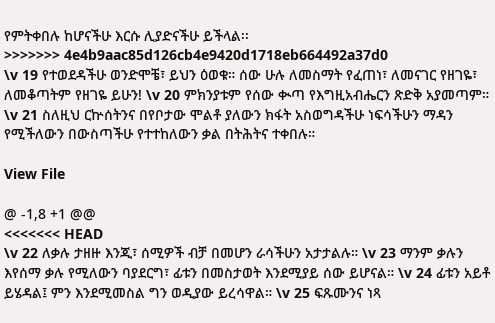የምትቀበሉ ከሆናችሁ እርሱ ሊያድናችሁ ይችላል፡፡
>>>>>>> 4e4b9aac85d126cb4e9420d1718eb664492a37d0
\v 19 የተወደዳችሁ ወንድሞቼ፣ ይህን ዕወቁ። ሰው ሁሉ ለመስማት የፈጠነ፣ ለመናገር የዘገዬ፣ ለመቆጣትም የዘገዬ ይሁን! \v 20 ምክንያቱም የሰው ቊጣ የእግዚአብሔርን ጽድቅ አያመጣም። \v 21 ስለዚህ ርኵሰትንና በየቦታው ሞልቶ ያለውን ክፋት አስወግዳችሁ ነፍሳችሁን ማዳን የሚችለውን በውስጣችሁ የተተከለውን ቃል በትሕትና ተቀበሉ።

View File

@ -1,8 +1 @@
<<<<<<< HEAD
\v 22 ለቃሉ ታዘዙ እንጂ፣ ሰሚዎች ብቻ በመሆን ራሳችሁን አታታልሉ። \v 23 ማንም ቃሉን እየሰማ ቃሉ የሚለውን ባያደርግ፣ ፊቱን በመስታወት እንደሚያይ ሰው ይሆናል። \v 24 ፊቱን አይቶ ይሄዳል፤ ምን እንደሚመስል ግን ወዲያው ይረሳዋል። \v 25 ፍጹሙንና ነጻ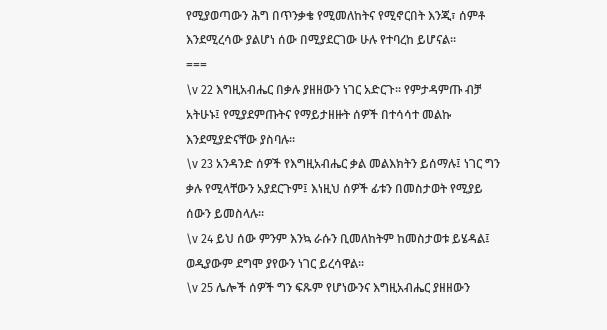የሚያወጣውን ሕግ በጥንቃቄ የሚመለከትና የሚኖርበት እንጂ፣ ሰምቶ እንደሚረሳው ያልሆነ ሰው በሚያደርገው ሁሉ የተባረከ ይሆናል።
===
\v 22 እግዚአብሔር በቃሉ ያዘዘውን ነገር አድርጉ፡፡ የምታዳምጡ ብቻ አትሁኑ፤ የሚያደምጡትና የማይታዘዙት ሰዎች በተሳሳተ መልኩ እንደሚያድናቸው ያስባሉ፡፡
\v 23 አንዳንድ ሰዎች የእግዚአብሔር ቃል መልእክትን ይሰማሉ፤ ነገር ግን ቃሉ የሚላቸውን አያደርጉም፤ እነዚህ ሰዎች ፊቱን በመስታወት የሚያይ ሰውን ይመስላሉ፡፡
\v 24 ይህ ሰው ምንም እንኳ ራሱን ቢመለከትም ከመስታወቱ ይሄዳል፤ ወዲያውም ደግሞ ያየውን ነገር ይረሳዋል፡፡
\v 25 ሌሎች ሰዎች ግን ፍጹም የሆነውንና እግዚአብሔር ያዘዘውን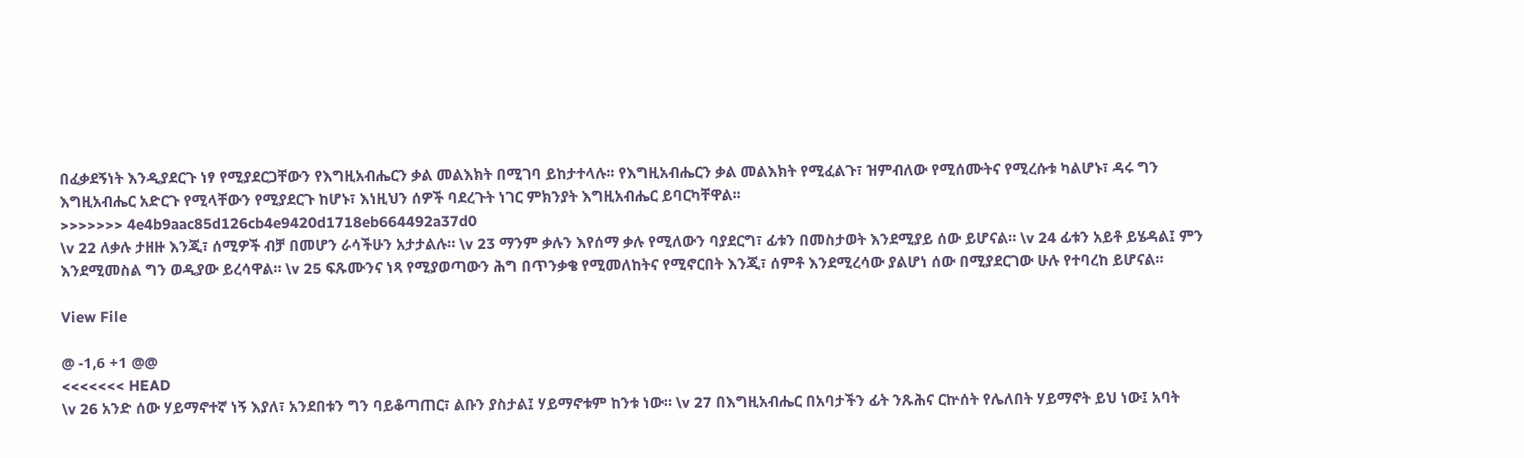በፈቃደኝነት እንዲያደርጉ ነፃ የሚያደርጋቸውን የእግዚአብሔርን ቃል መልእክት በሚገባ ይከታተላሉ፡፡ የእግዚአብሔርን ቃል መልእክት የሚፈልጉ፣ ዝምብለው የሚሰሙትና የሚረሱቱ ካልሆኑ፣ ዳሩ ግን እግዚአብሔር አድርጉ የሚላቸውን የሚያደርጉ ከሆኑ፣ እነዚህን ሰዎች ባደረጉት ነገር ምክንያት እግዚአብሔር ይባርካቸዋል፡፡
>>>>>>> 4e4b9aac85d126cb4e9420d1718eb664492a37d0
\v 22 ለቃሉ ታዘዙ እንጂ፣ ሰሚዎች ብቻ በመሆን ራሳችሁን አታታልሉ። \v 23 ማንም ቃሉን እየሰማ ቃሉ የሚለውን ባያደርግ፣ ፊቱን በመስታወት እንደሚያይ ሰው ይሆናል። \v 24 ፊቱን አይቶ ይሄዳል፤ ምን እንደሚመስል ግን ወዲያው ይረሳዋል። \v 25 ፍጹሙንና ነጻ የሚያወጣውን ሕግ በጥንቃቄ የሚመለከትና የሚኖርበት እንጂ፣ ሰምቶ እንደሚረሳው ያልሆነ ሰው በሚያደርገው ሁሉ የተባረከ ይሆናል።

View File

@ -1,6 +1 @@
<<<<<<< HEAD
\v 26 አንድ ሰው ሃይማኖተኛ ነኝ እያለ፣ አንደበቱን ግን ባይቆጣጠር፣ ልቡን ያስታል፤ ሃይማኖቱም ከንቱ ነው። \v 27 በእግዚአብሔር በአባታችን ፊት ንጹሕና ርኵሰት የሌለበት ሃይማኖት ይህ ነው፤ አባት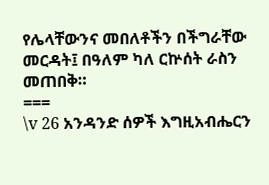የሌላቸውንና መበለቶችን በችግራቸው መርዳት፤ በዓለም ካለ ርኵሰት ራስን መጠበቅ።
===
\v 26 አንዳንድ ሰዎች እግዚአብሔርን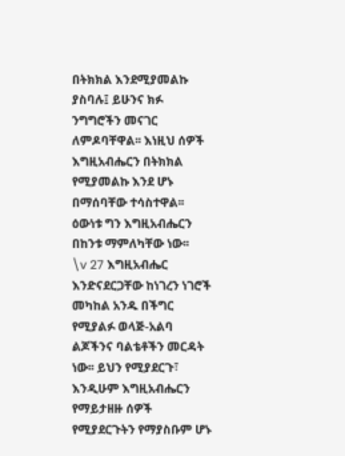በትክክል እንደሚያመልኩ ያስባሉ፤ ይሁንና ክፉ ንግግሮችን መናገር ለምዶባቸዋል፡፡ እነዚህ ሰዎች እግዚአብሔርን በትክክል የሚያመልኩ እንደ ሆኑ በማሰባቸው ተሳስተዋል፡፡ ዕውነቱ ግን እግዚአብሔርን በከንቱ ማምለካቸው ነው፡፡
\v 27 እግዚአብሔር እንድናደርጋቸው ከነገረን ነገሮች መካከል አንዱ በችግር የሚያልፉ ወላጅ-አልባ ልጆችንና ባልቴቶችን መርዳት ነው፡፡ ይህን የሚያደርጉ፣ እንዲሁም እግዚአብሔርን የማይታዘዙ ሰዎች የሚያደርጉትን የማያስቡም ሆኑ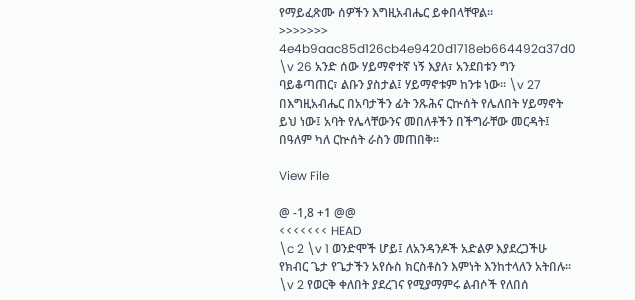የማይፈጽሙ ሰዎችን እግዚአብሔር ይቀበላቸዋል፡፡
>>>>>>> 4e4b9aac85d126cb4e9420d1718eb664492a37d0
\v 26 አንድ ሰው ሃይማኖተኛ ነኝ እያለ፣ አንደበቱን ግን ባይቆጣጠር፣ ልቡን ያስታል፤ ሃይማኖቱም ከንቱ ነው። \v 27 በእግዚአብሔር በአባታችን ፊት ንጹሕና ርኵሰት የሌለበት ሃይማኖት ይህ ነው፤ አባት የሌላቸውንና መበለቶችን በችግራቸው መርዳት፤ በዓለም ካለ ርኵሰት ራስን መጠበቅ።

View File

@ -1,8 +1 @@
<<<<<<< HEAD
\c 2 \v 1 ወንድሞች ሆይ፤ ለአንዳንዶች አድልዎ እያደረጋችሁ የክብር ጌታ የጌታችን አየሱስ ክርስቶስን እምነት እንከተላለን አትበሉ። \v 2 የወርቅ ቀለበት ያደረገና የሚያማምሩ ልብሶች የለበሰ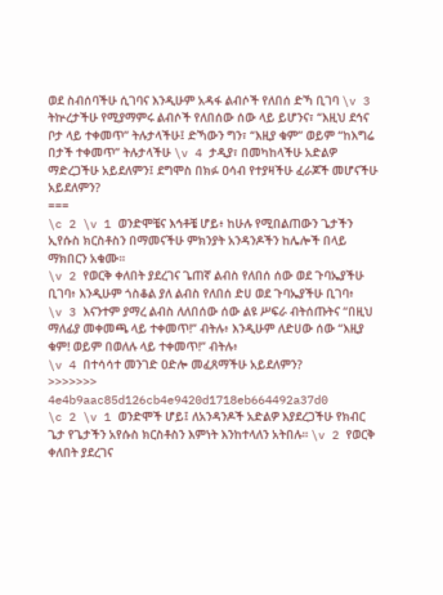ወደ ስብሰባችሁ ሲገባና እንዲሁም አዳፋ ልብሶች የለበሰ ድኻ ቢገባ \v 3 ትኵረታችሁ የሚያማምሩ ልብሶች የለበሰው ሰው ላይ ይሆንና፣ “እዚህ ደኅና ቦታ ላይ ተቀመጥ” ትሉታላችሁ፤ ድኻውን ግን፣ “እዚያ ቁም” ወይም “ከእግሬ በታች ተቀመጥ” ትሉታላችሁ \v 4 ታዲያ፣ በመካከላችሁ አድልዎ ማድረጋችሁ አይደለምን፤ ደግሞስ በክፉ ዐሳብ የተያዛችሁ ፈራጆች መሆናችሁ አይደለምን?
===
\c 2 \v 1 ወንድሞቼና እኅቶቼ ሆይ፥ ከሁሉ የሚበልጠውን ጌታችን ኢየሱስ ክርስቶስን በማመናችሁ ምክንያት አንዳንዶችን ከሌሎች በላይ ማክበርን አቁሙ፡፡
\v 2 የወርቅ ቀለበት ያደረገና ጌጠኛ ልብስ የለበሰ ሰው ወደ ጉባኤያችሁ ቢገባ፥ እንዲሁም ጎስቆል ያለ ልብስ የለበሰ ድሀ ወደ ጉባኤያችሁ ቢገባ፥
\v 3 እናንተም ያማረ ልብስ ለለበሰው ሰው ልዩ ሥፍራ ብትሰጡትና “በዚህ ማለፊያ መቀመጫ ላይ ተቀመጥ!” ብትሉ፥ እንዲሁም ለድሀው ሰው “እዚያ ቁም! ወይም በወለሉ ላይ ተቀመጥ!” ብትሉ፥
\v 4 በተሳሳተ መንገድ ዐድሎ መፈጸማችሁ አይደለምን?
>>>>>>> 4e4b9aac85d126cb4e9420d1718eb664492a37d0
\c 2 \v 1 ወንድሞች ሆይ፤ ለአንዳንዶች አድልዎ እያደረጋችሁ የክብር ጌታ የጌታችን አየሱስ ክርስቶስን እምነት እንከተላለን አትበሉ። \v 2 የወርቅ ቀለበት ያደረገና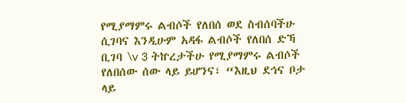የሚያማምሩ ልብሶች የለበሰ ወደ ስብሰባችሁ ሲገባና እንዲሁም አዳፋ ልብሶች የለበሰ ድኻ ቢገባ \v 3 ትኵረታችሁ የሚያማምሩ ልብሶች የለበሰው ሰው ላይ ይሆንና፣ “እዚህ ደኅና ቦታ ላይ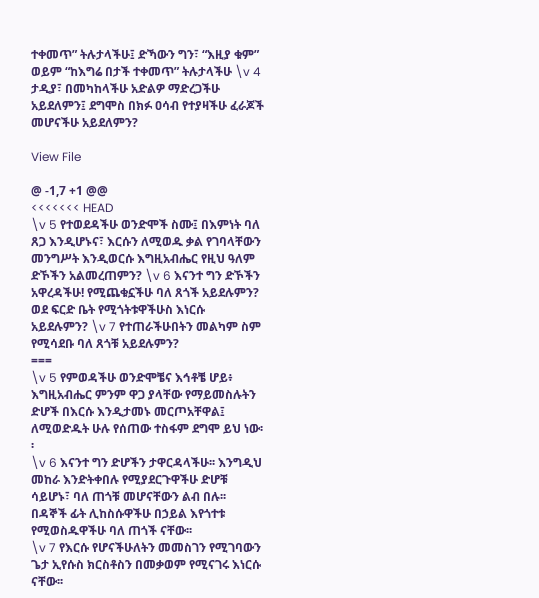ተቀመጥ” ትሉታላችሁ፤ ድኻውን ግን፣ “እዚያ ቁም” ወይም “ከእግሬ በታች ተቀመጥ” ትሉታላችሁ \v 4 ታዲያ፣ በመካከላችሁ አድልዎ ማድረጋችሁ አይደለምን፤ ደግሞስ በክፉ ዐሳብ የተያዛችሁ ፈራጆች መሆናችሁ አይደለምን?

View File

@ -1,7 +1 @@
<<<<<<< HEAD
\v 5 የተወደዳችሁ ወንድሞች ስሙ፤ በእምነት ባለ ጸጋ እንዲሆኑና፣ እርሱን ለሚወዱ ቃል የገባላቸውን መንግሥት እንዲወርሱ እግዚአብሔር የዚህ ዓለም ድኾችን አልመረጠምን? \v 6 እናንተ ግን ድኾችን አዋረዳችሁ! የሚጨቁኗችሁ ባለ ጸጎች አይደሉምን? ወደ ፍርድ ቤት የሚጎትቱዋችሁስ እነርሱ አይደሉምን? \v 7 የተጠራችሁበትን መልካም ስም የሚሳደቡ ባለ ጸጎቹ አይደሉምን?
===
\v 5 የምወዳችሁ ወንድሞቼና እኅቶቼ ሆይ፥ እግዚአብሔር ምንም ዋጋ ያላቸው የማይመስሉትን ድሆች በእርሱ እንዲታመኑ መርጦአቸዋል፤ ለሚወድዱት ሁሉ የሰጠው ተስፋም ደግሞ ይህ ነው፡፡
\v 6 እናንተ ግን ድሆችን ታዋርዳላችሁ፡፡ እንግዲህ መከራ እንድትቀበሉ የሚያደርጉዋችሁ ድሆቹ ሳይሆኑ፣ ባለ ጠጎቹ መሆናቸውን ልብ በሉ፡፡ በዳኞች ፊት ሊከስሱዋችሁ በኃይል እየጎተቱ የሚወስዱዋችሁ ባለ ጠጎች ናቸው፡፡
\v 7 የእርሱ የሆናችሁለትን መመስገን የሚገባውን ጌታ ኢየሱስ ክርስቶስን በመቃወም የሚናገሩ እነርሱ ናቸው፡፡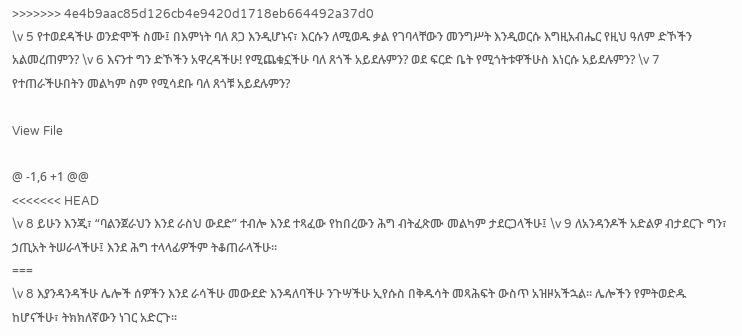>>>>>>> 4e4b9aac85d126cb4e9420d1718eb664492a37d0
\v 5 የተወደዳችሁ ወንድሞች ስሙ፤ በእምነት ባለ ጸጋ እንዲሆኑና፣ እርሱን ለሚወዱ ቃል የገባላቸውን መንግሥት እንዲወርሱ እግዚአብሔር የዚህ ዓለም ድኾችን አልመረጠምን? \v 6 እናንተ ግን ድኾችን አዋረዳችሁ! የሚጨቁኗችሁ ባለ ጸጎች አይደሉምን? ወደ ፍርድ ቤት የሚጎትቱዋችሁስ እነርሱ አይደሉምን? \v 7 የተጠራችሁበትን መልካም ስም የሚሳደቡ ባለ ጸጎቹ አይደሉምን?

View File

@ -1,6 +1 @@
<<<<<<< HEAD
\v 8 ይሁን እንጂ፣ “ባልንጀራህን እንደ ራስህ ውደድ” ተብሎ እንደ ተጻፈው የከበረውን ሕግ ብትፈጽሙ መልካም ታደርጋላችሁ፤ \v 9 ለአንዳንዶች አድልዎ ብታደርጉ ግን፣ ኃጢአት ትሠራላችሁ፤ እንደ ሕግ ተላላፊዎችም ትቆጠራላችሁ።
===
\v 8 እያንዳንዳችሁ ሌሎች ሰዎችን እንደ ራሳችሁ መውደድ እንዳለባችሁ ንጉሣችሁ ኢየሱስ በቅዱሳት መጻሕፍት ውስጥ አዝዞአችኋል፡፡ ሌሎችን የምትወድዱ ከሆናችሁ፣ ትክክለኛውን ነገር አድርጉ፡፡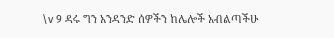\v 9 ዳሩ ግን አንዳንድ ሰዎችን ከሌሎች አብልጣችሁ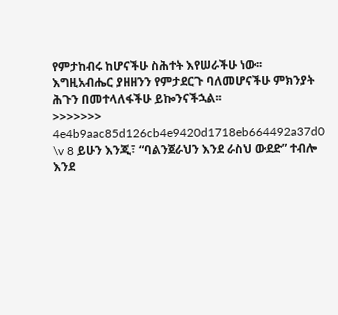የምታከብሩ ከሆናችሁ ስሕተት እየሠራችሁ ነው፡፡ እግዚአብሔር ያዘዘንን የምታደርጉ ባለመሆናችሁ ምክንያት ሕጉን በመተላለፋችሁ ይኰንናችኋል፡፡
>>>>>>> 4e4b9aac85d126cb4e9420d1718eb664492a37d0
\v 8 ይሁን እንጂ፣ “ባልንጀራህን እንደ ራስህ ውደድ” ተብሎ እንደ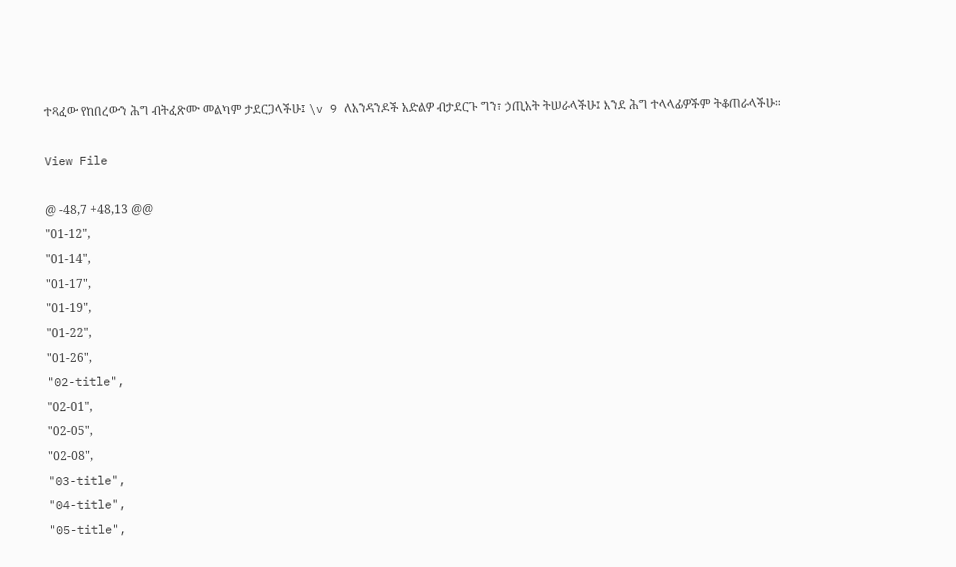ተጻፈው የከበረውን ሕግ ብትፈጽሙ መልካም ታደርጋላችሁ፤ \v 9 ለአንዳንዶች አድልዎ ብታደርጉ ግን፣ ኃጢአት ትሠራላችሁ፤ እንደ ሕግ ተላላፊዎችም ትቆጠራላችሁ።

View File

@ -48,7 +48,13 @@
"01-12",
"01-14",
"01-17",
"01-19",
"01-22",
"01-26",
"02-title",
"02-01",
"02-05",
"02-08",
"03-title",
"04-title",
"05-title",